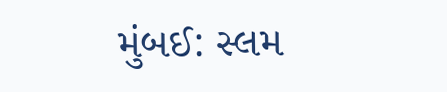મુંબઈ: સ્લમ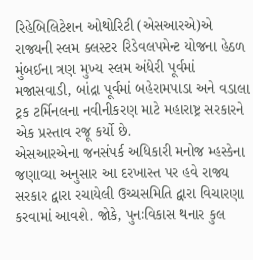રિહેબિલિટેશન ઓથોરિટી (એસઆરએ)એ રાજ્યની સ્લમ ક્લસ્ટર રિડેવલપમેન્ટ યોજના હેઠળ મુંબઈના ત્રણ મુખ્ય સ્લમ અંધેરી પૂર્વમાં મજાસવાડી, બાંદ્રા પૂર્વમાં બહેરામપાડા અને વડાલા ટ્રક ટર્મિનલના નવીનીકરણ માટે મહારાષ્ટ્ર સરકારને એક પ્રસ્તાવ રજૂ કર્યો છે.
એસઆરએના જનસંપર્ક અધિકારી મનોજ મ્હસ્કેના જણાવ્યા અનુસાર આ દરખાસ્ત પર હવે રાજ્ય સરકાર દ્વારા રચાયેલી ઉચ્ચસમિતિ દ્વારા વિચારણા કરવામાં આવશે. જોકે, પુનઃવિકાસ થનાર કુલ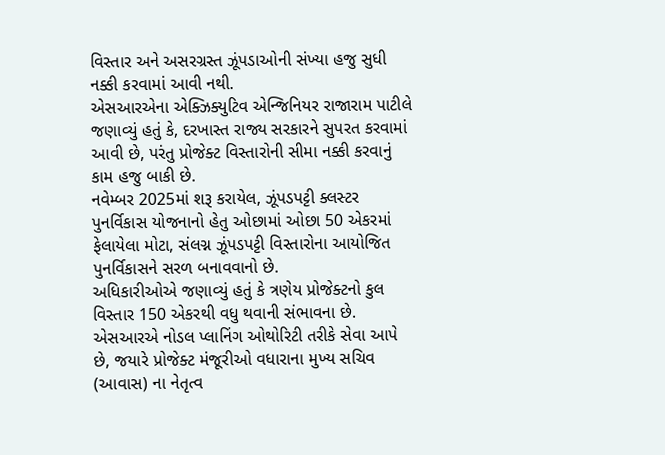વિસ્તાર અને અસરગ્રસ્ત ઝૂંપડાઓની સંખ્યા હજુ સુધી નક્કી કરવામાં આવી નથી.
એસઆરએના એક્ઝિક્યુટિવ એન્જિનિયર રાજારામ પાટીલે જણાવ્યું હતું કે, દરખાસ્ત રાજ્ય સરકારને સુપરત કરવામાં આવી છે, પરંતુ પ્રોજેક્ટ વિસ્તારોની સીમા નક્કી કરવાનું કામ હજુ બાકી છે.
નવેમ્બર 2025માં શરૂ કરાયેલ, ઝૂંપડપટ્ટી ક્લસ્ટર પુનર્વિકાસ યોજનાનો હેતુ ઓછામાં ઓછા 50 એકરમાં ફેલાયેલા મોટા, સંલગ્ન ઝૂંપડપટ્ટી વિસ્તારોના આયોજિત પુનર્વિકાસને સરળ બનાવવાનો છે.
અધિકારીઓએ જણાવ્યું હતું કે ત્રણેય પ્રોજેક્ટનો કુલ વિસ્તાર 150 એકરથી વધુ થવાની સંભાવના છે. એસઆરએ નોડલ પ્લાનિંગ ઓથોરિટી તરીકે સેવા આપે છે, જયારે પ્રોજેક્ટ મંજૂરીઓ વધારાના મુખ્ય સચિવ (આવાસ) ના નેતૃત્વ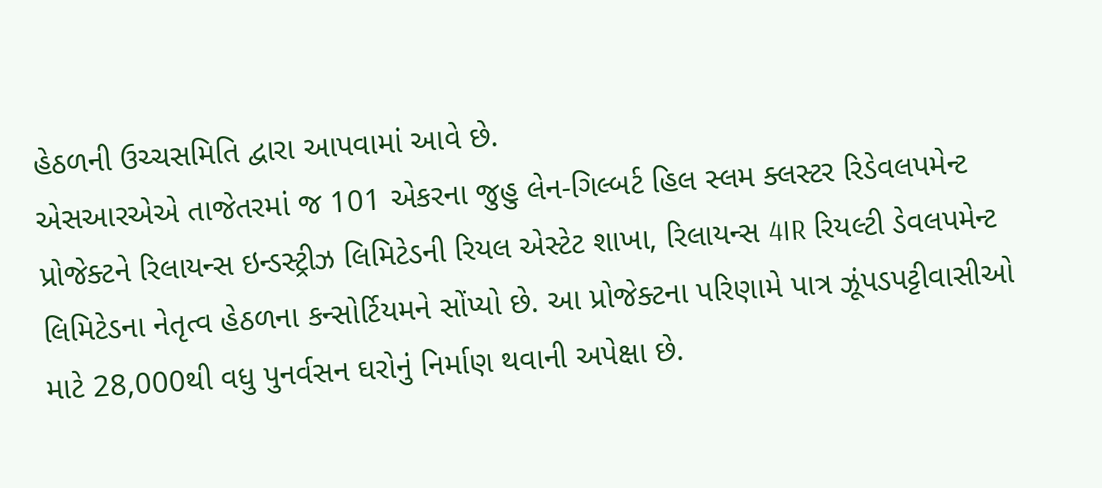હેઠળની ઉચ્ચસમિતિ દ્વારા આપવામાં આવે છે.
એસઆરએએ તાજેતરમાં જ 101 એકરના જુહુ લેન-ગિલ્બર્ટ હિલ સ્લમ ક્લસ્ટર રિડેવલપમેન્ટ પ્રોજેક્ટને રિલાયન્સ ઇન્ડસ્ટ્રીઝ લિમિટેડની રિયલ એસ્ટેટ શાખા, રિલાયન્સ 4IR રિયલ્ટી ડેવલપમેન્ટ લિમિટેડના નેતૃત્વ હેઠળના કન્સોર્ટિયમને સોંપ્યો છે. આ પ્રોજેક્ટના પરિણામે પાત્ર ઝૂંપડપટ્ટીવાસીઓ માટે 28,000થી વધુ પુનર્વસન ઘરોનું નિર્માણ થવાની અપેક્ષા છે.